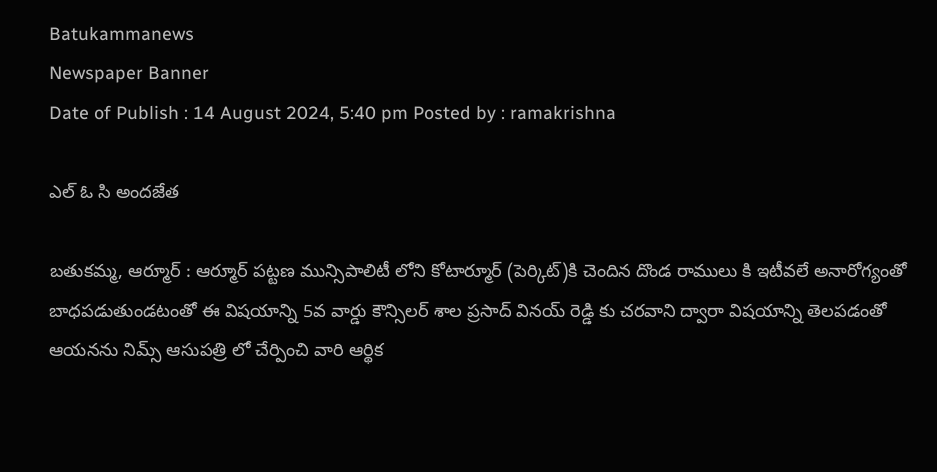Batukammanews
Newspaper Banner
Date of Publish : 14 August 2024, 5:40 pm Posted by : ramakrishna

ఎల్ ఓ సి అందజేత

బతుకమ్మ, ఆర్మూర్ : ఆర్మూర్ పట్టణ మున్సిపాలిటీ లోని కోటార్మూర్ (పెర్కిట్)కి చెందిన దొండ రాములు కి ఇటీవలే అనారోగ్యంతో బాధపడుతుండటంతో ఈ విషయాన్ని 5వ వార్డు కౌన్సిలర్ శాల ప్రసాద్ వినయ్ రెడ్డి కు చరవాని ద్వారా విషయాన్ని తెలపడంతో ఆయనను నిమ్స్ ఆసుపత్రి లో చేర్పించి వారి ఆర్థిక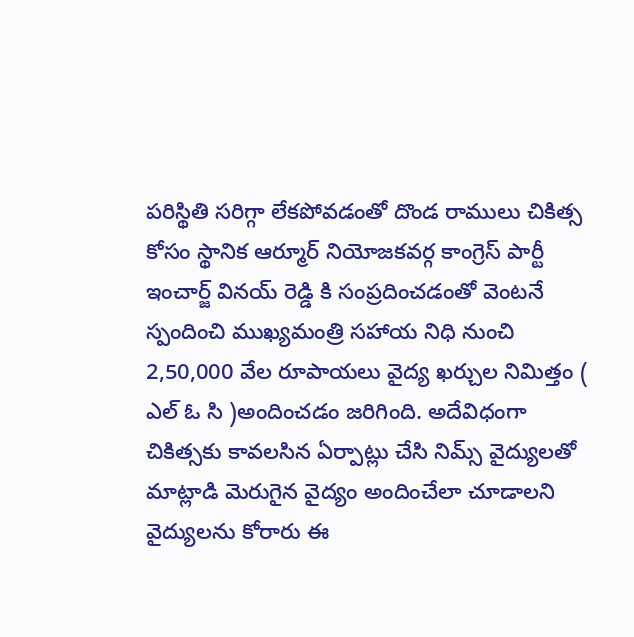పరిస్థితి సరిగ్గా లేకపోవడంతో దొండ రాములు చికిత్స కోసం స్థానిక ఆర్మూర్ నియోజకవర్గ కాంగ్రెస్ పార్టీ ఇంచార్జ్ వినయ్ రెడ్డి కి సంప్రదించడంతో వెంటనే స్పందించి ముఖ్యమంత్రి సహాయ నిధి నుంచి 2,50,000 వేల రూపాయలు వైద్య ఖర్చుల నిమిత్తం ( ఎల్ ఓ సి )అందించడం జరిగింది. అదేవిధంగా చికిత్సకు కావలసిన ఏర్పాట్లు చేసి నిమ్స్ వైద్యులతో మాట్లాడి మెరుగైన వైద్యం అందించేలా చూడాలని వైద్యులను కోరారు ఈ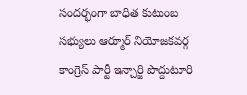సందర్భంగా బాధిత కుటుంబ సభ్యులు ఆర్మూర్ నియోజకవర్గ కాంగ్రెస్ పార్టీ ఇన్చార్జి పొద్దుటూరి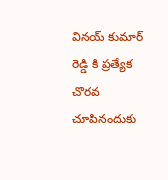వినయ్ కుమార్ రెడ్డి కి ప్రత్యేక చొరవ చూపినందుకు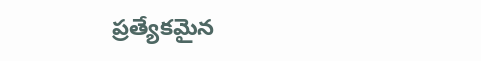ప్రత్యేకమైన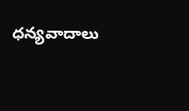ధన్యవాదాలు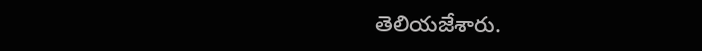తెలియజేశారు.